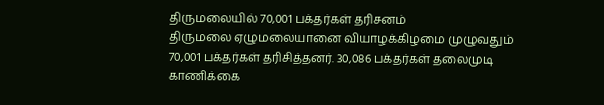திருமலையில் 70,001 பக்தர்கள் தரிசனம்
திருமலை ஏழுமலையானை வியாழக்கிழமை முழுவதும் 70,001 பக்தர்கள் தரிசித்தனர். 30,086 பக்தர்கள் தலைமுடி காணிக்கை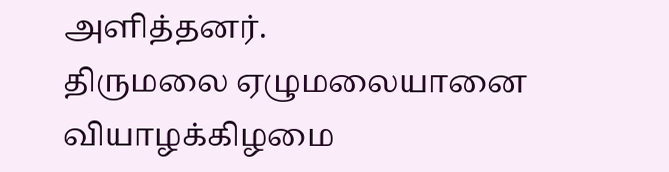அளித்தனர்.
திருமலை ஏழுமலையானை வியாழக்கிழமை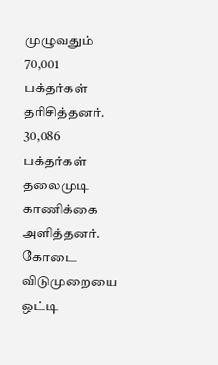முழுவதும் 70,001 பக்தர்கள் தரிசித்தனர். 30,086 பக்தர்கள் தலைமுடி காணிக்கை அளித்தனர்.
கோடை விடுமுறையை ஒட்டி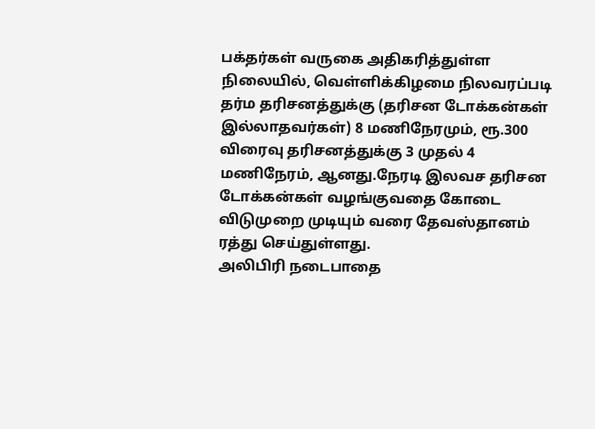பக்தர்கள் வருகை அதிகரித்துள்ள நிலையில், வெள்ளிக்கிழமை நிலவரப்படி தர்ம தரிசனத்துக்கு (தரிசன டோக்கன்கள் இல்லாதவர்கள்) 8 மணிநேரமும், ரூ.300 விரைவு தரிசனத்துக்கு 3 முதல் 4 மணிநேரம், ஆனது.நேரடி இலவச தரிசன டோக்கன்கள் வழங்குவதை கோடை விடுமுறை முடியும் வரை தேவஸ்தானம் ரத்து செய்துள்ளது.
அலிபிரி நடைபாதை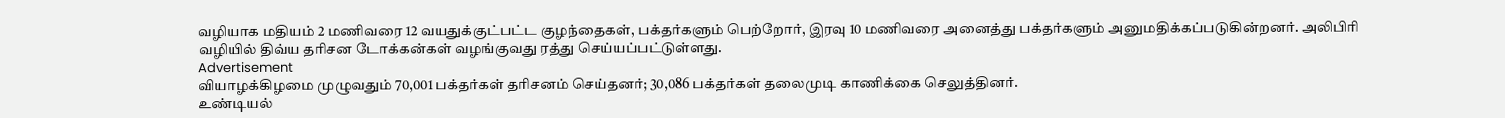வழியாக மதியம் 2 மணிவரை 12 வயதுக்குட்பட்ட குழந்தைகள், பக்தர்களும் பெற்றோர், இரவு 10 மணிவரை அனைத்து பக்தர்களும் அனுமதிக்கப்படுகின்றனர். அலிபிரி வழியில் திவ்ய தரிசன டோக்கன்கள் வழங்குவது ரத்து செய்யப்பட்டுள்ளது.
Advertisement
வியாழக்கிழமை முழுவதும் 70,001 பக்தர்கள் தரிசனம் செய்தனர்; 30,086 பக்தர்கள் தலைமுடி காணிக்கை செலுத்தினர்.
உண்டியல்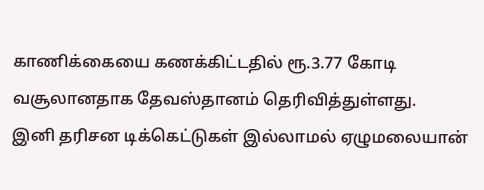காணிக்கையை கணக்கிட்டதில் ரூ.3.77 கோடி வசூலானதாக தேவஸ்தானம் தெரிவித்துள்ளது.
இனி தரிசன டிக்கெட்டுகள் இல்லாமல் ஏழுமலையான்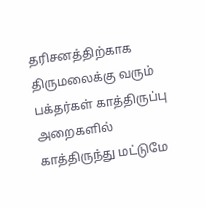தரிசனத்திற்காக திருமலைக்கு வரும் பக்தர்கள் காத்திருப்பு அறைகளில் காத்திருந்து மட்டுமே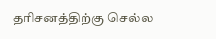தரிசனத்திற்கு செல்ல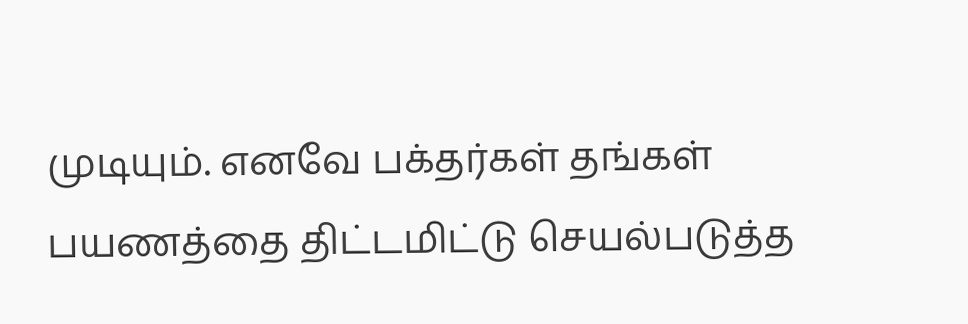முடியும். எனவே பக்தர்கள் தங்கள் பயணத்தை திட்டமிட்டு செயல்படுத்த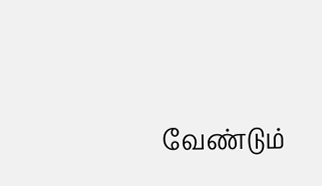வேண்டும்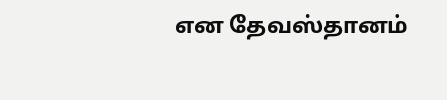என தேவஸ்தானம்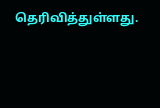தெரிவித்துள்ளது.